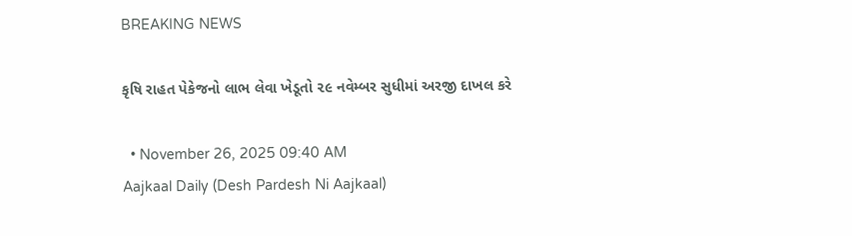BREAKING NEWS

કૃષિ રાહત પેકેજનો લાભ લેવા ખેડૂતો ૨૯ નવેમ્બર સુધીમાં અરજી દાખલ કરે

  • November 26, 2025 09:40 AM
Aajkaal Daily (Desh Pardesh Ni Aajkaal)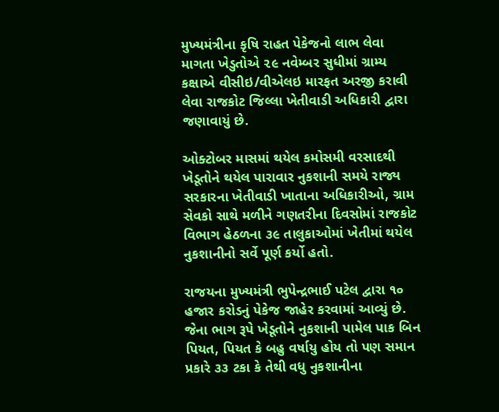મુખ્યમંત્રીના કૃષિ રાહત પેકેજનો લાભ લેવા માગતા ખેડુતોએ ૨૯ નવેમ્બર સુધીમાં ગ્રામ્ય કક્ષાએ વીસીઇ/વીએલઇ મારફત અરજી કરાવી લેવા રાજકોટ જિલ્લા ખેતીવાડી અધિકારી દ્વારા જણાવાયું છે.

ઓક્ટોબર માસમાં થયેલ કમોસમી વરસાદથી ખેડૂતોને થયેલ પારાવાર નુકશાની સમયે રાજ્ય સરકારના ખેતીવાડી ખાતાના અધિકારીઓ, ગ્રામ સેવકો સાથે મળીને ગણતરીના દિવસોમાં રાજકોટ વિભાગ હેઠળના ૩૯ તાલુકાઓમાં ખેતીમાં થયેલ નુકશાનીનો સર્વે પૂર્ણ કર્યો હતો.

રાજયના મુખ્યમંત્રી ભુપેન્દ્રભાઈ પટેલ દ્વારા ૧૦ હજાર કરોડનું પેકેજ જાહેર કરવામાં આવ્યું છે. જેના ભાગ રૂપે ખેડૂતોને નુકશાની પામેલ પાક બિન પિયત, પિયત કે બહુ વર્ષાયુ હોય તો પણ સમાન પ્રકારે ૩૩ ટકા કે તેથી વધુ નુકશાનીના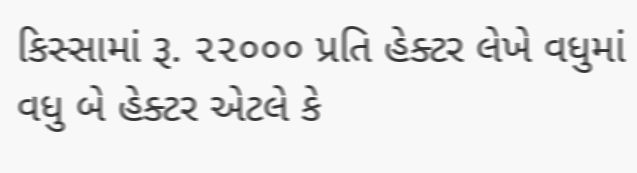કિસ્સામાં રૂ. ૨૨૦૦૦ પ્રતિ હેક્ટર લેખે વધુમાં વધુ બે હેક્ટર એટલે કે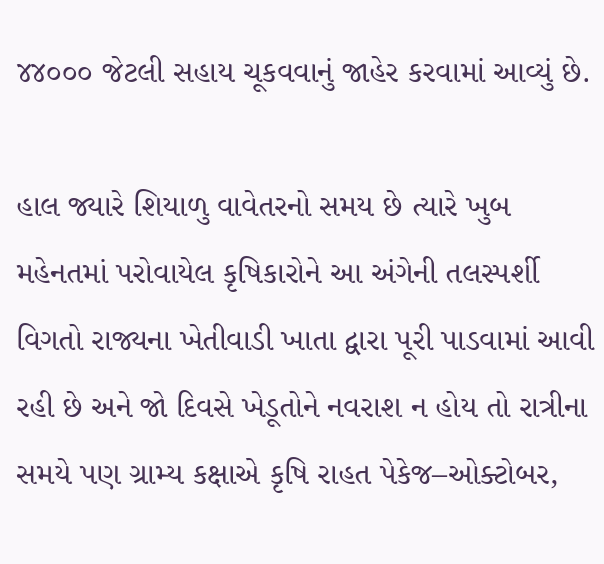૪૪૦૦૦ જેટલી સહાય ચૂકવવાનું જાહેર કરવામાં આવ્યું છે.

હાલ જ્યારે શિયાળુ વાવેતરનો સમય છે ત્યારે ખુબ મહેનતમાં પરોવાયેલ કૃષિકારોને આ અંગેની તલસ્પર્શી વિગતો રાજ્યના ખેતીવાડી ખાતા દ્વારા પૂરી પાડવામાં આવી રહી છે અને જો દિવસે ખેડૂતોને નવરાશ ન હોય તો રાત્રીના સમયે પણ ગ્રામ્ય કક્ષાએ કૃષિ રાહત પેકેજ–ઓક્ટોબર,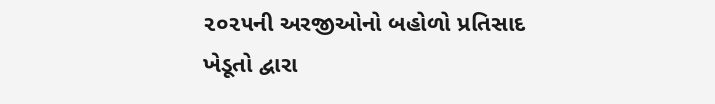૨૦૨૫ની અરજીઓનો બહોળો પ્રતિસાદ ખેડૂતો દ્વારા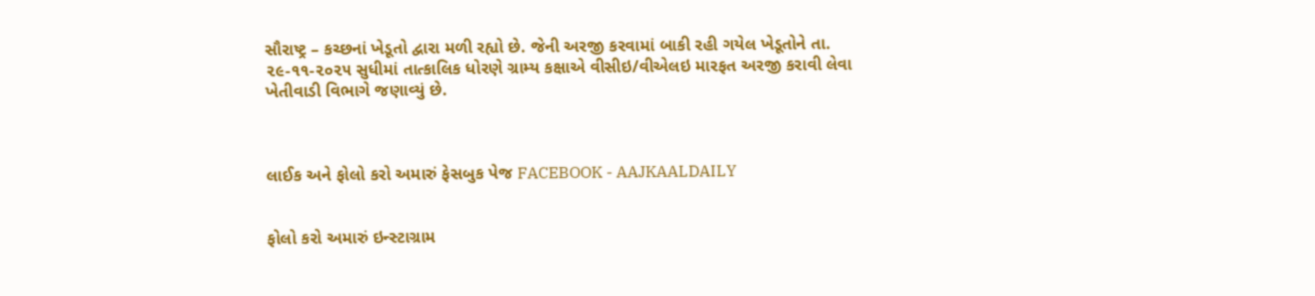સૌરાષ્ટ્ર – કચ્છનાં ખેડૂતો દ્વારા મળી રહ્યો છે. જેની અરજી કરવામાં બાકી રહી ગયેલ ખેડૂતોને તા. ૨૯-૧૧-૨૦૨૫ સુધીમાં તાત્કાલિક ધોરણે ગ્રામ્ય કક્ષાએ વીસીઇ/વીએલઇ મારફત અરજી કરાવી લેવા ખેતીવાડી વિભાગે જણાવ્યું છે.



લાઈક અને ફોલો કરો અમારું ફેસબુક પેજ FACEBOOK - AAJKAALDAILY


ફોલો કરો અમારું ઇન્સ્ટાગ્રામ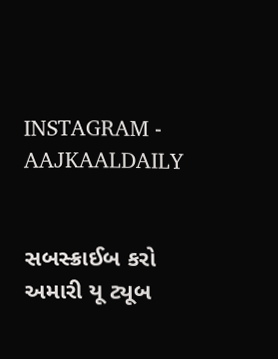INSTAGRAM - AAJKAALDAILY


સબસ્ક્રાઈબ કરો અમારી યૂ ટ્યૂબ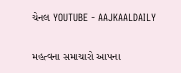ચેનલ YOUTUBE - AAJKAALDAILY


મહત્વના સમાચારો આપના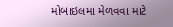મોબાઇલમા મેળવવા માટે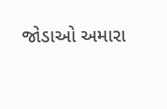જોડાઓ અમારા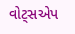વોટ્સએપ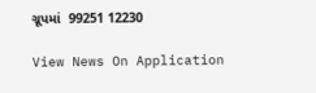ગ્રૂપમાં  99251 12230

View News On Application